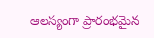ఆలస్యంగా ప్రారంభమైన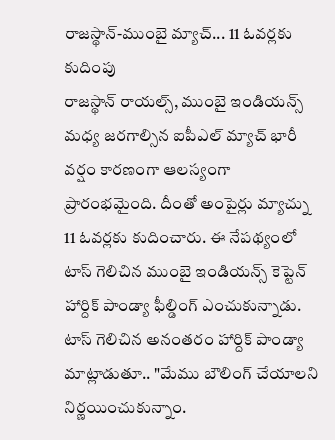రాజస్థాన్-ముంబై మ్యాచ్... 11 ఓవర్లకు కుదింపు
రాజస్థాన్ రాయల్స్, ముంబై ఇండియన్స్ మధ్య జరగాల్సిన ఐపీఎల్ మ్యాచ్ భారీ వర్షం కారణంగా ఆలస్యంగా ప్రారంభమైంది. దీంతో అంపైర్లు మ్యాచ్ను 11 ఓవర్లకు కుదించారు. ఈ నేపథ్యంలో టాస్ గెలిచిన ముంబై ఇండియన్స్ కెప్టెన్ హార్దిక్ పాండ్యా ఫీల్డింగ్ ఎంచుకున్నాడు.
టాస్ గెలిచిన అనంతరం హార్దిక్ పాండ్యా మాట్లాడుతూ.. "మేము బౌలింగ్ చేయాలని నిర్ణయించుకున్నాం.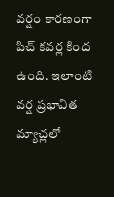వర్షం కారణంగా పిచ్ కవర్ల కింద ఉంది. ఇలాంటి వర్ష ప్రభావిత మ్యాచ్లలో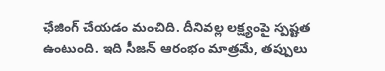ఛేజింగ్ చేయడం మంచిది. దీనివల్ల లక్ష్యంపై స్పష్టత ఉంటుంది. ఇది సీజన్ ఆరంభం మాత్రమే, తప్పులు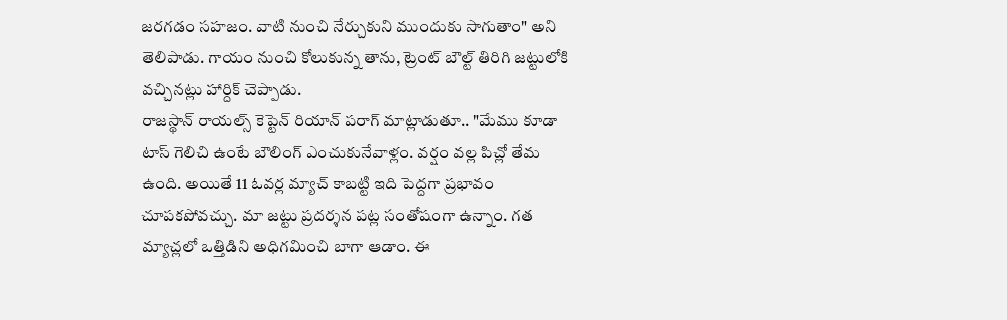జరగడం సహజం. వాటి నుంచి నేర్చుకుని ముందుకు సాగుతాం" అని తెలిపాడు. గాయం నుంచి కోలుకున్న తాను, ట్రెంట్ బౌల్ట్ తిరిగి జట్టులోకి వచ్చినట్లు హార్దిక్ చెప్పాడు.
రాజస్థాన్ రాయల్స్ కెప్టెన్ రియాన్ పరాగ్ మాట్లాడుతూ.. "మేము కూడా టాస్ గెలిచి ఉంటే బౌలింగ్ ఎంచుకునేవాళ్లం. వర్షం వల్ల పిచ్లో తేమ ఉంది. అయితే 11 ఓవర్ల మ్యాచ్ కాబట్టి ఇది పెద్దగా ప్రభావం చూపకపోవచ్చు. మా జట్టు ప్రదర్శన పట్ల సంతోషంగా ఉన్నాం. గత మ్యాచ్లలో ఒత్తిడిని అధిగమించి బాగా ఆడాం. ఈ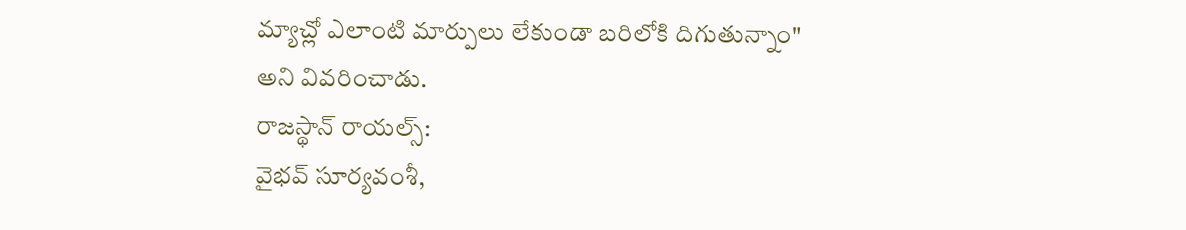మ్యాచ్లో ఎలాంటి మార్పులు లేకుండా బరిలోకి దిగుతున్నాం" అని వివరించాడు.
రాజస్థాన్ రాయల్స్:
వైభవ్ సూర్యవంశీ,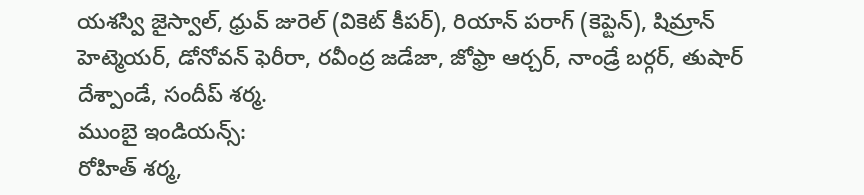యశస్వి జైస్వాల్, ధ్రువ్ జురెల్ (వికెట్ కీపర్), రియాన్ పరాగ్ (కెప్టెన్), షిమ్రాన్ హెట్మెయర్, డోనోవన్ ఫెరీరా, రవీంద్ర జడేజా, జోఫ్రా ఆర్చర్, నాండ్రే బర్గర్, తుషార్ దేశ్పాండే, సందీప్ శర్మ.
ముంబై ఇండియన్స్:
రోహిత్ శర్మ,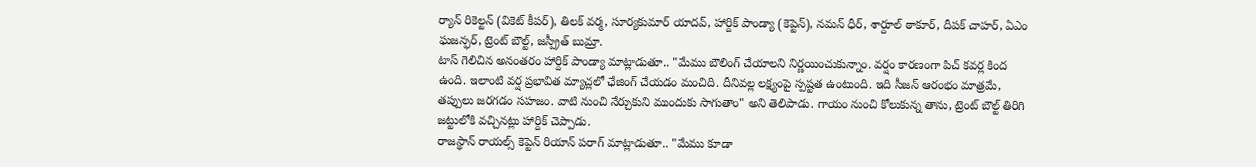ర్యాన్ రికెల్టన్ (వికెట్ కీపర్), తిలక్ వర్మ, సూర్యకుమార్ యాదవ్, హార్దిక్ పాండ్యా (కెప్టెన్), నమన్ ధీర్, శార్దూల్ ఠాకూర్, దీపక్ చాహర్, ఏఎం ఘజన్ఫర్, ట్రెంట్ బౌల్ట్, జస్ప్రీత్ బుమ్రా.
టాస్ గెలిచిన అనంతరం హార్దిక్ పాండ్యా మాట్లాడుతూ.. "మేము బౌలింగ్ చేయాలని నిర్ణయించుకున్నాం. వర్షం కారణంగా పిచ్ కవర్ల కింద ఉంది. ఇలాంటి వర్ష ప్రభావిత మ్యాచ్లలో ఛేజింగ్ చేయడం మంచిది. దీనివల్ల లక్ష్యంపై స్పష్టత ఉంటుంది. ఇది సీజన్ ఆరంభం మాత్రమే, తప్పులు జరగడం సహజం. వాటి నుంచి నేర్చుకుని ముందుకు సాగుతాం" అని తెలిపాడు. గాయం నుంచి కోలుకున్న తాను, ట్రెంట్ బౌల్ట్ తిరిగి జట్టులోకి వచ్చినట్లు హార్దిక్ చెప్పాడు.
రాజస్థాన్ రాయల్స్ కెప్టెన్ రియాన్ పరాగ్ మాట్లాడుతూ.. "మేము కూడా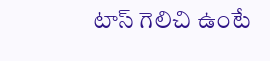టాస్ గెలిచి ఉంటే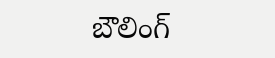బౌలింగ్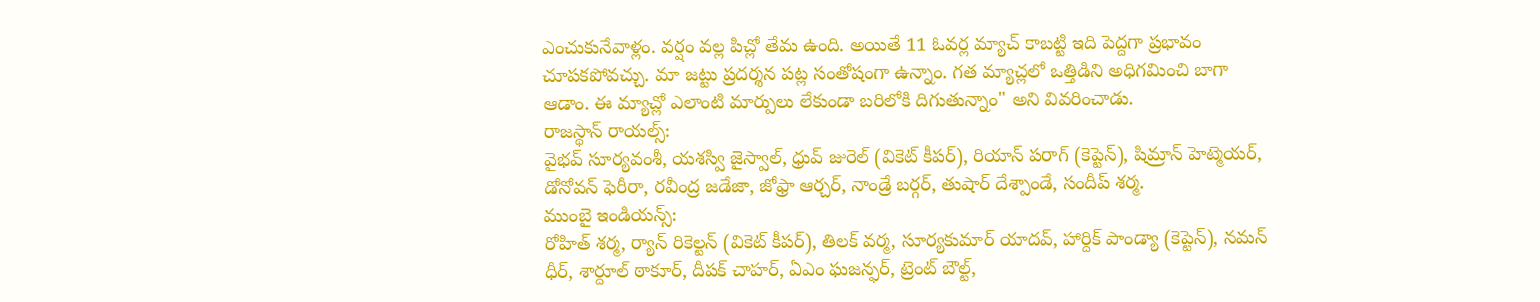ఎంచుకునేవాళ్లం. వర్షం వల్ల పిచ్లో తేమ ఉంది. అయితే 11 ఓవర్ల మ్యాచ్ కాబట్టి ఇది పెద్దగా ప్రభావం చూపకపోవచ్చు. మా జట్టు ప్రదర్శన పట్ల సంతోషంగా ఉన్నాం. గత మ్యాచ్లలో ఒత్తిడిని అధిగమించి బాగా ఆడాం. ఈ మ్యాచ్లో ఎలాంటి మార్పులు లేకుండా బరిలోకి దిగుతున్నాం" అని వివరించాడు.
రాజస్థాన్ రాయల్స్:
వైభవ్ సూర్యవంశీ, యశస్వి జైస్వాల్, ధ్రువ్ జురెల్ (వికెట్ కీపర్), రియాన్ పరాగ్ (కెప్టెన్), షిమ్రాన్ హెట్మెయర్, డోనోవన్ ఫెరీరా, రవీంద్ర జడేజా, జోఫ్రా ఆర్చర్, నాండ్రే బర్గర్, తుషార్ దేశ్పాండే, సందీప్ శర్మ.
ముంబై ఇండియన్స్:
రోహిత్ శర్మ, ర్యాన్ రికెల్టన్ (వికెట్ కీపర్), తిలక్ వర్మ, సూర్యకుమార్ యాదవ్, హార్దిక్ పాండ్యా (కెప్టెన్), నమన్ ధీర్, శార్దూల్ ఠాకూర్, దీపక్ చాహర్, ఏఎం ఘజన్ఫర్, ట్రెంట్ బౌల్ట్,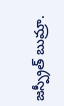జస్ప్రీత్ బుమ్రా.